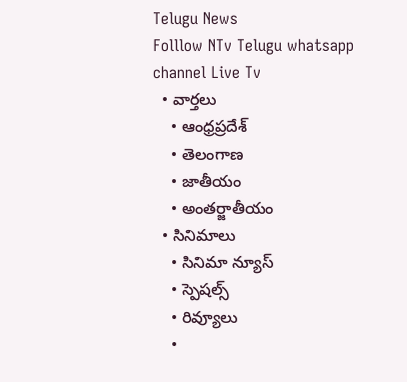Telugu News
Folllow NTv Telugu whatsapp channel Live Tv
  • వార్తలు
    • ఆంధ్రప్రదేశ్
    • తెలంగాణ
    • జాతీయం
    • అంతర్జాతీయం
  • సినిమాలు
    • సినిమా న్యూస్
    • స్పెషల్స్
    • రివ్యూలు
    •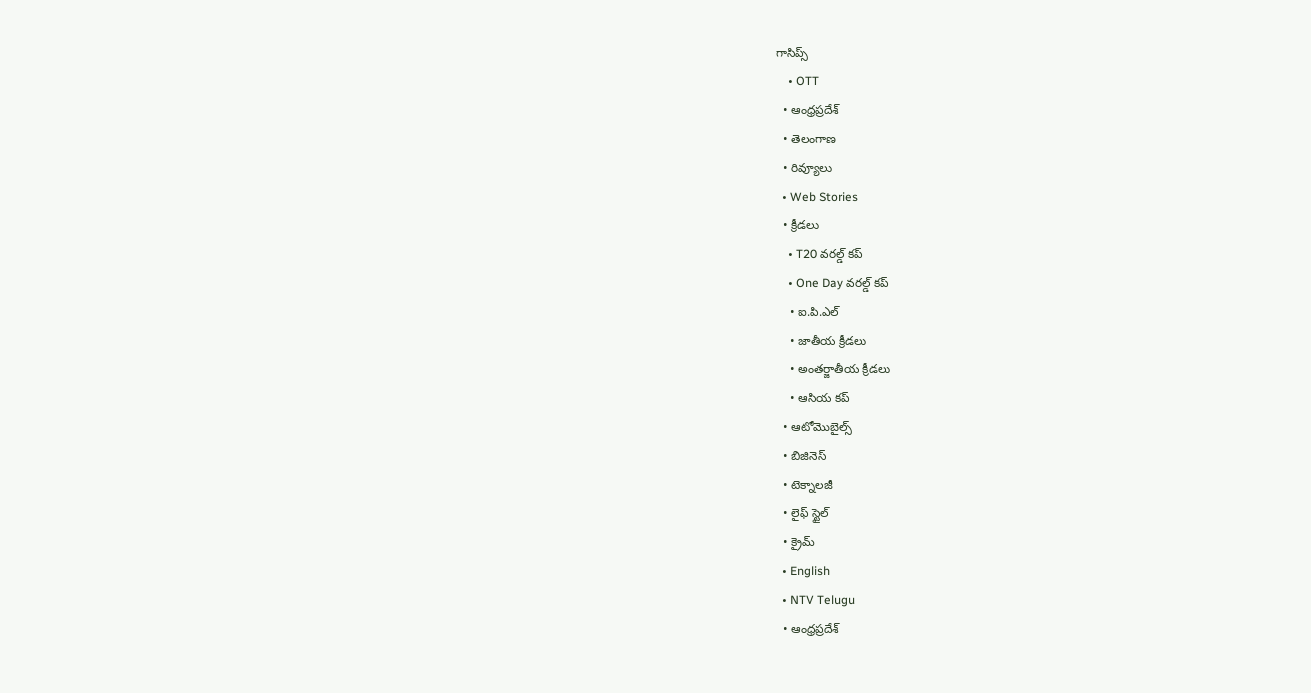గాసిప్స్
    • OTT
  • ఆంధ్రప్రదేశ్
  • తెలంగాణ
  • రివ్యూలు
  • Web Stories
  • క్రీడలు
    • T20 వరల్డ్ కప్
    • One Day వరల్డ్ కప్
    • ఐ.పి.ఎల్
    • జాతీయ క్రీడలు
    • అంతర్జాతీయ క్రీడలు
    • ఆసియ కప్
  • ఆటోమొబైల్స్
  • బిజినెస్‌
  • టెక్నాలజీ
  • లైఫ్ స్టైల్
  • క్రైమ్
  • English
  • NTV Telugu
  • ఆంధ్రప్రదేశ్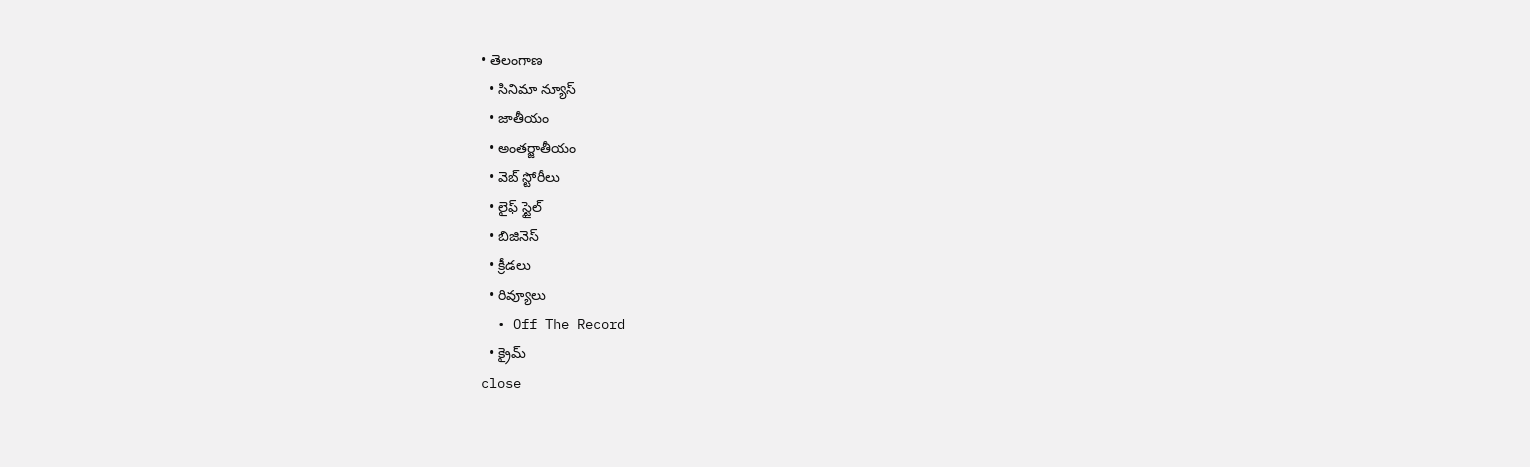• తెలంగాణ
  • సినిమా న్యూస్
  • జాతీయం
  • అంతర్జాతీయం
  • వెబ్ స్టోరీలు
  • లైఫ్ స్టైల్
  • బిజినెస్‌
  • క్రీడలు
  • రివ్యూలు
  • Off The Record
  • క్రైమ్
close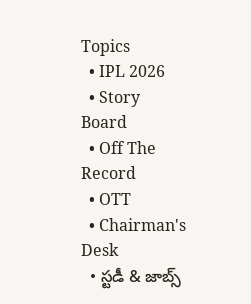Topics
  • IPL 2026
  • Story Board
  • Off The Record
  • OTT
  • Chairman's Desk
  • స్టడీ & జాబ్స్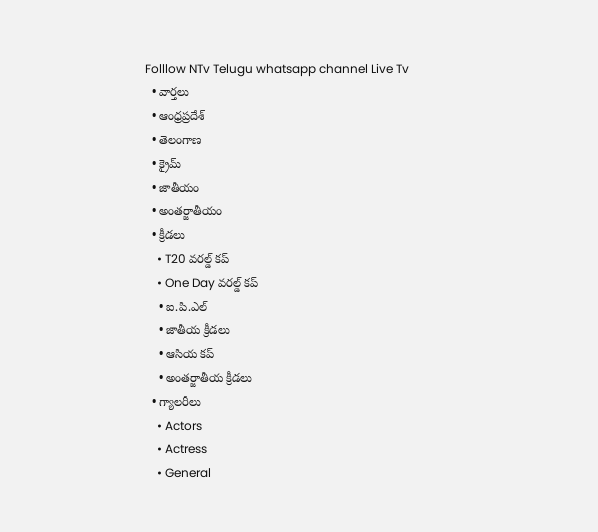Folllow NTv Telugu whatsapp channel Live Tv
  • వార్తలు
  • ఆంధ్రప్రదేశ్
  • తెలంగాణ
  • క్రైమ్
  • జాతీయం
  • అంతర్జాతీయం
  • క్రీడలు
    • T20 వరల్డ్ కప్
    • One Day వరల్డ్ కప్
    • ఐ.పి.ఎల్
    • జాతీయ క్రీడలు
    • ఆసియ కప్
    • అంతర్జాతీయ క్రీడలు
  • గ్యాలరీలు
    • Actors
    • Actress
    • General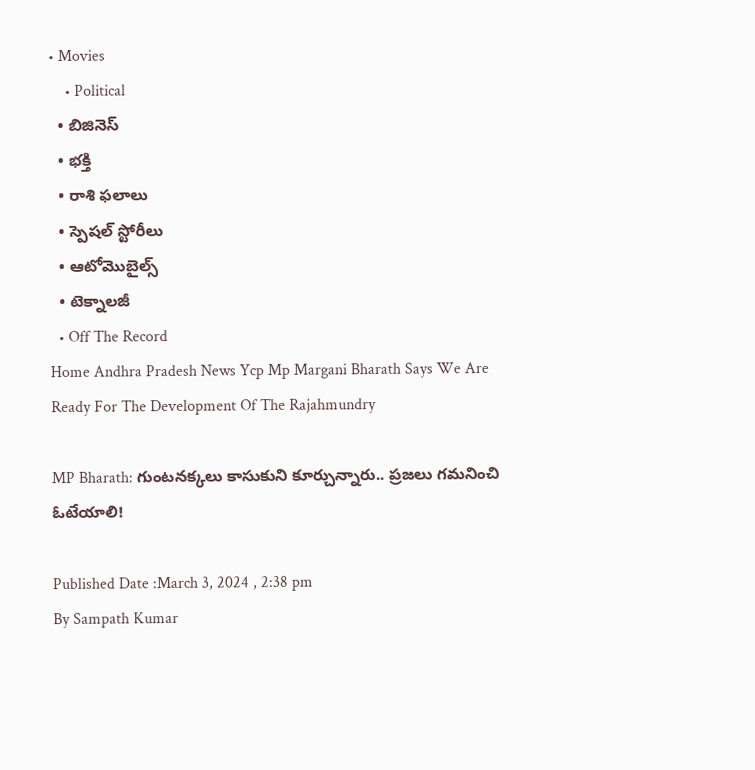• Movies
    • Political
  • బిజినెస్‌
  • భక్తి
  • రాశి ఫలాలు
  • స్పెషల్‌ స్టోరీలు
  • ఆటోమొబైల్స్
  • టెక్నాలజీ
  • Off The Record
Home Andhra Pradesh News Ycp Mp Margani Bharath Says We Are Ready For The Development Of The Rajahmundry

MP Bharath: గుంటనక్కలు కాసుకుని కూర్చున్నారు.. ప్రజలు గమనించి ఓటేయాలి!

Published Date :March 3, 2024 , 2:38 pm
By Sampath Kumar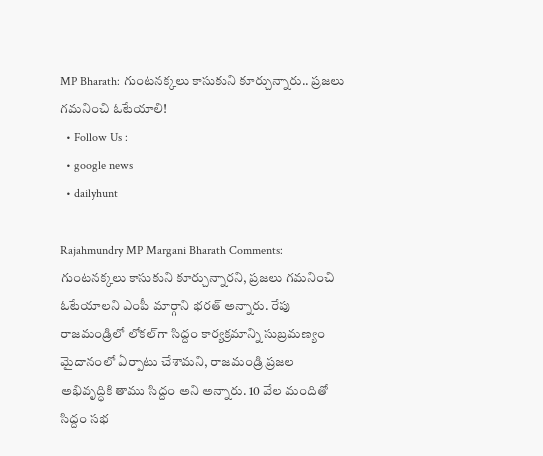MP Bharath: గుంటనక్కలు కాసుకుని కూర్చున్నారు.. ప్రజలు గమనించి ఓటేయాలి!
  • Follow Us :
  • google news
  • dailyhunt

Rajahmundry MP Margani Bharath Comments: గుంటనక్కలు కాసుకుని కూర్చున్నారని, ప్రజలు గమనించి ఓటేయాలని ఎంపీ మార్గాని భరత్ అన్నారు. రేపు రాజమండ్రిలో‌ లోకల్‌గా సిద్దం కార్యక్రమాన్ని సుబ్రమణ్యం మైదానంలో ఏర్పాటు చేశామని, రాజమండ్రి ప్రజల అభివృద్ధికి తాము సిద్దం అని అన్నారు. 10 వేల మందితో సిద్దం సభ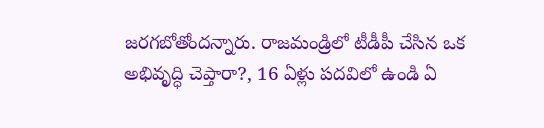జరగబోతోందన్నారు. రాజమండ్రిలో టీడీపీ చేసిన ఒక అభివృద్ధి చెప్తారా?, 16 ఏళ్లు పదవిలో ఉండి ఏ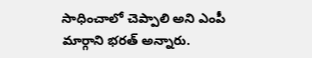సాధించాలో చెప్పాలి అని ఎంపీ మార్గాని భరత్ అన్నారు.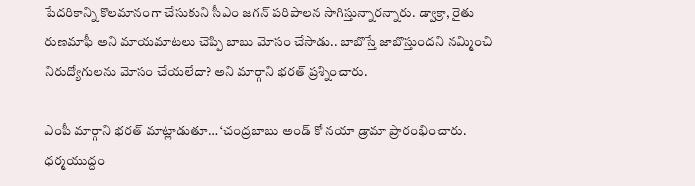పేదరికాన్ని ‌కొలమానంగా చేసుకుని సీఎం జగన్ పరిపాలన సాగిస్తున్నారన్నారు. డ్వాక్రా, రైతు రుణమాఫీ అని మాయమాటలు చెప్పి‌ బాబు మోసం చేసాడు.. బాబొస్తే జాబొస్తుందని నమ్మించి నిరుద్యోగులను మోసం చేయలేదా? అని మార్గాని భరత్ ప్రశ్నించారు.

ఎంపీ మార్గాని భరత్ మాట్లాడుతూ… ‘చంద్రబాబు అండ్ కో నయా‌ డ్రామా ప్రారంభించారు. ధర్మయుద్దం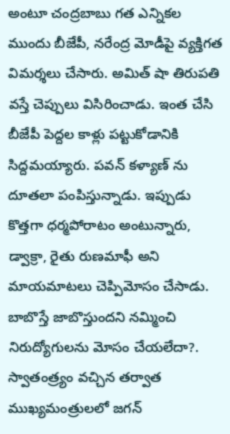అంటూ చంద్రబాబు గత ఎన్నికల ముందు బీజేపీ, నరేంద్ర మోడీపై వ్యక్తిగత విమర్శలు చేసారు. అమిత్ షా తిరుపతి‌ వస్తే చెప్పులు విసిరించాడు. ఇంత చేసి బీజేపీ పెద్దల కాళ్లు పట్టుకోడానికి సిద్దమయ్యారు. పవన్ కళ్యాణ్ ను దూతలా పంపిస్తున్నాడు. ఇప్పుడు‌ కొత్తగా ధర్మపోరాటం అంటున్నారు, డ్వాక్రా, రైతు రుణమాఫీ అని మాయమాటలు చెప్పి‌మోసం చేసాడు. బాబొస్తే జాబొస్తుందని నమ్మించి నిరుద్యోగులను మోసం చేయలేదా?. స్వాతంత్ర్యం వచ్చిన తర్వాత ముఖ్యమంత్రులలో జగన్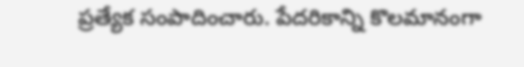ప్రత్యేక సంపాదించారు. పేదరికాన్ని ‌కొలమానంగా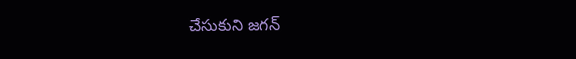చేసుకుని జగన్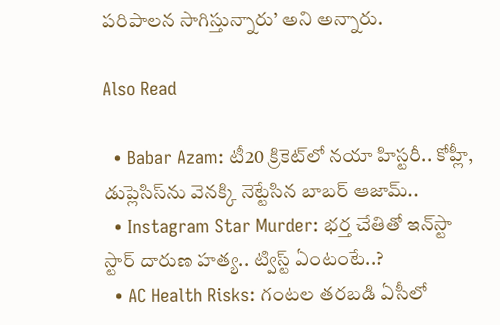పరిపాలన సాగిస్తున్నారు’ అని అన్నారు.

Also Read

  • Babar Azam: టీ20 క్రికెట్‌లో నయా హిస్టరీ.. కోహ్లీ, డుప్లెసిస్‌ను వెనక్కి నెట్టేసిన బాబర్ ఆజామ్..
  • Instagram Star Murder: భర్త చేతితో ఇన్‌స్టా స్టార్‌ దారుణ హత్య.. ట్విస్ట్‌ ఏంటంటే..?
  • AC Health Risks: గంటల తరబడి ఏసీలో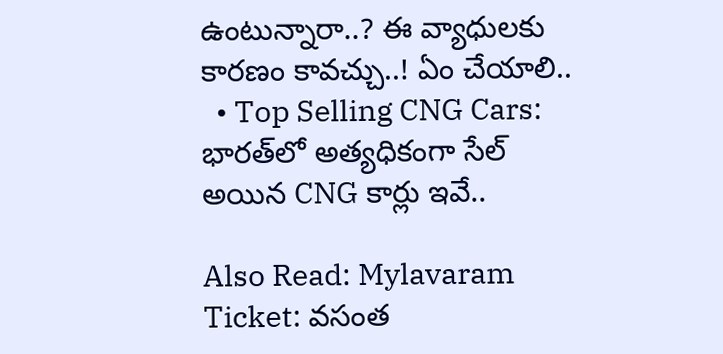ఉంటున్నారా..? ఈ వ్యాధులకు కారణం కావచ్చు..! ఏం చేయాలి..
  • Top Selling CNG Cars: భారత్‌లో అత్యధికంగా సేల్‌ అయిన CNG కార్లు ఇవే..

Also Read: Mylavaram Ticket: వసంత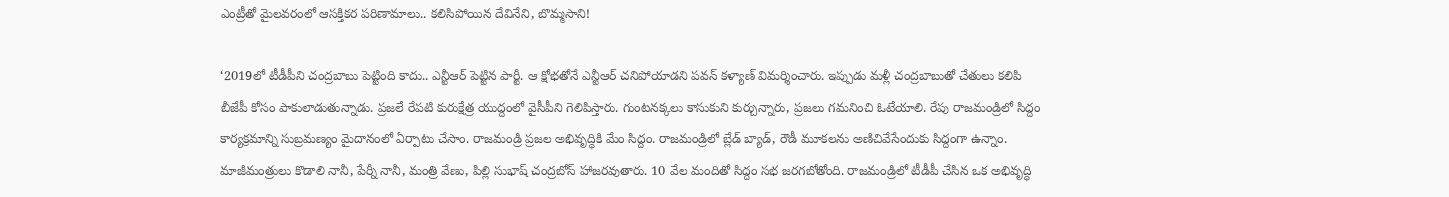ఎంట్రీతో మైలవరంలో ఆసక్తికర పరిణామాలు.. కలిసిపోయిన దేవినేని, బొమ్మసాని!

‘2019లో టీడీపీని చంద్రబాబు పెట్టింది కాదు.. ఎన్టీఆర్ పెట్టిన పార్టీ. ఆ క్షోభతోనే ఎన్టీఆర్ చనిపోయాడని పవన్ కళ్యాణ్ విమర్శించారు. ఇప్పుడు మళ్లీ చంద్రబాబుతో చేతులు కలిపి బీజేపీ కోసం పాకులాడుతున్నాడు. ప్రజలే రేపటి కురుక్షేత్ర యుద్దంలో వైసీపీని గెలిపిస్తారు. గుంటనక్కలు కాసుకుని కుర్చున్నారు, ప్రజలు గమనించి ఓటేయాలి. రేపు రాజమండ్రిలో‌ సిద్దం కార్యక్రమాన్ని సుబ్రమణ్యం మైదానంలో ఏర్పాటు చేసాం. రాజమండ్రి ప్రజల అభివృద్ధికి మేం సిద్దం. రాజమండ్రిలో బ్లేడ్ బ్యాడ్, రౌడీ మూకలను అణిచివేసేందుకు సిద్దంగా ఉన్నాం. మాజీమంత్రులు‌‌ కొడాలి నానీ, పేర్నీ నానీ, మంత్రి వేణు, పిల్లి సుభాష్ చంద్రబోస్ హాజరవుతారు. 10 వేల మందితో సిద్దం సభ జరగబోతోంది. రాజమండ్రిలో టీడీపీ చేసిన ఒక అభివృద్ధి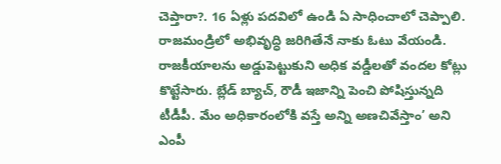చెప్తారా?. 16 ఏళ్లు పదవిలో ఉండి ఏ సాధించాలో చెప్పాలి. రాజమండ్రిలో అభివృద్ధి జరిగితేనే నాకు ఓటు వేయండి. రాజకీయాలను అడ్డుపెట్టుకుని అధిక వడ్డీలతో వందల‌ కోట్లు కొట్టేసారు. బ్లేడ్ బ్యాచ్, రౌడీ ఇజాన్ని పెంచి పోషిస్తున్నది టీడీపీ. మేం‌ అధికారంలోకి వస్తే అన్ని అణచివేస్తాం’ అని ఎంపీ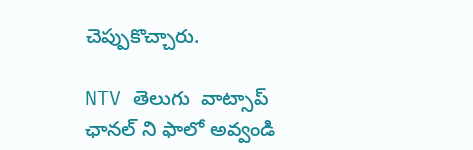చెప్పుకొచ్చారు.

NTV తెలుగు  వాట్సాప్ ఛానల్ ని ఫాలో అవ్వండి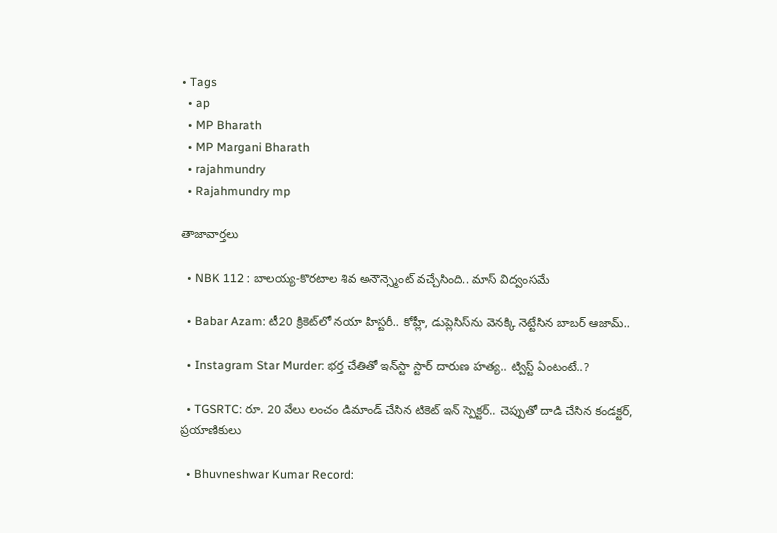• Tags
  • ap
  • MP Bharath
  • MP Margani Bharath
  • rajahmundry
  • Rajahmundry mp

తాజావార్తలు

  • NBK 112 : బాలయ్య-కొరటాల శివ అనౌన్స్మెంట్ వచ్చేసింది.. మాస్ విద్వంసమే

  • Babar Azam: టీ20 క్రికెట్‌లో నయా హిస్టరీ.. కోహ్లీ, డుప్లెసిస్‌ను వెనక్కి నెట్టేసిన బాబర్ ఆజామ్..

  • Instagram Star Murder: భర్త చేతితో ఇన్‌స్టా స్టార్‌ దారుణ హత్య.. ట్విస్ట్‌ ఏంటంటే..?

  • TGSRTC: రూ. 20 వేలు లంచం డిమాండ్ చేసిన టికెట్ ఇన్ స్పెక్టర్.. చెప్పుతో దాడి చేసిన కండక్టర్, ప్రయాణికులు

  • Bhuvneshwar Kumar Record: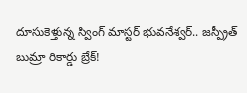దూసుకెళ్తున్న స్వింగ్ మాస్టర్ భువనేశ్వర్‌.. జస్ప్రీత్ బుమ్రా రికార్డు బ్రేక్!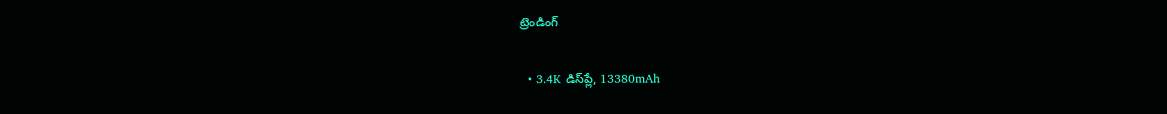ట్రెండింగ్‌

  • 3.4K డిస్‌ప్లే, 13380mAh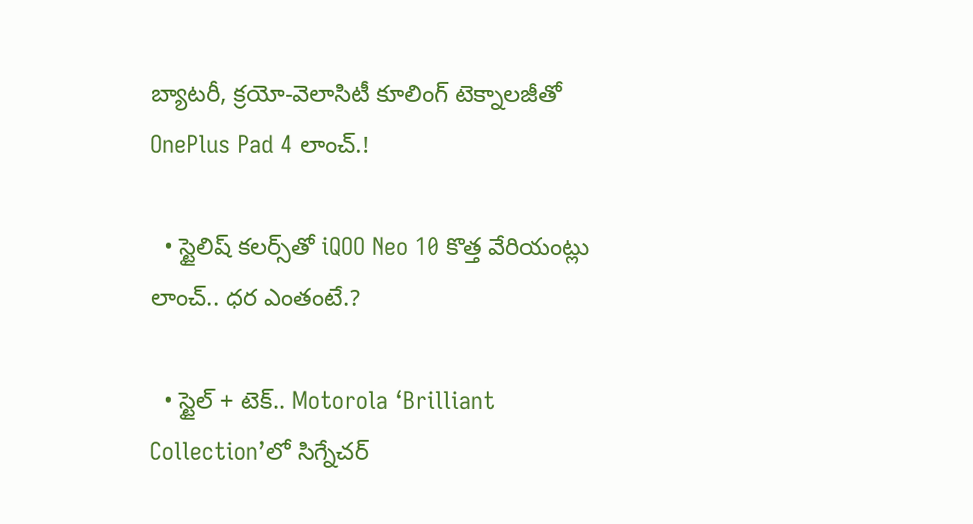బ్యాటరీ, క్రయో-వెలాసిటీ కూలింగ్ టెక్నాలజీతో OnePlus Pad 4 లాంచ్.!

  • స్టైలిష్ కలర్స్‌తో iQOO Neo 10 కొత్త వేరియంట్లు లాంచ్.. ధర ఎంతంటే.?

  • స్టైల్ + టెక్.. Motorola ‘Brilliant Collection’లో సిగ్నేచర్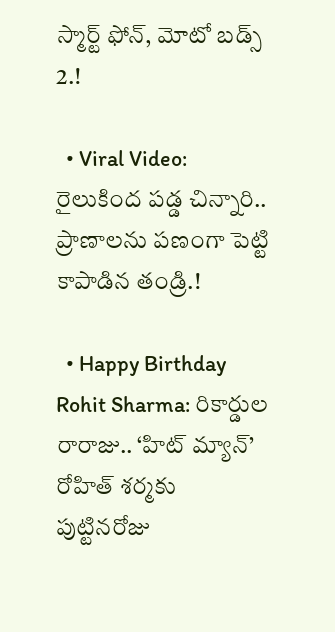స్మార్ట్ ఫోన్, మోటో బడ్స్ 2.!

  • Viral Video: రైలుకింద పడ్డ చిన్నారి.. ప్రాణాలను పణంగా పెట్టి కాపాడిన తండ్రి.!

  • Happy Birthday Rohit Sharma: రికార్డుల రారాజు.. ‘హిట్‌ మ్యాన్’ రోహిత్ శర్మకు పుట్టినరోజు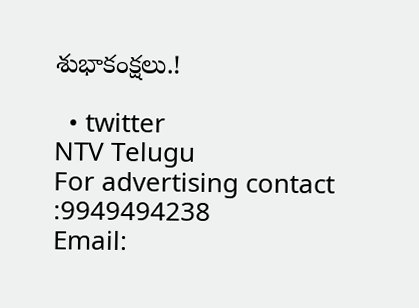శుభాకంక్షలు.!

  • twitter
NTV Telugu
For advertising contact :9949494238
Email: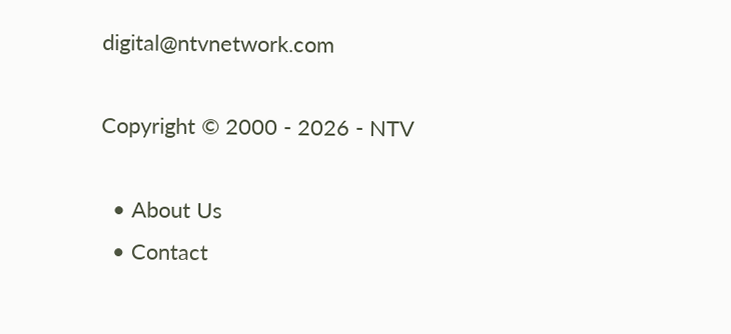digital@ntvnetwork.com

Copyright © 2000 - 2026 - NTV

  • About Us
  • Contact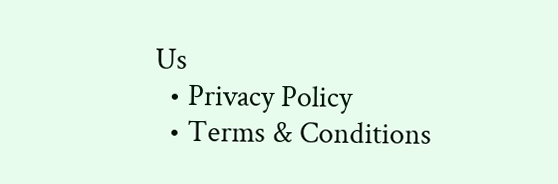Us
  • Privacy Policy
  • Terms & Conditions